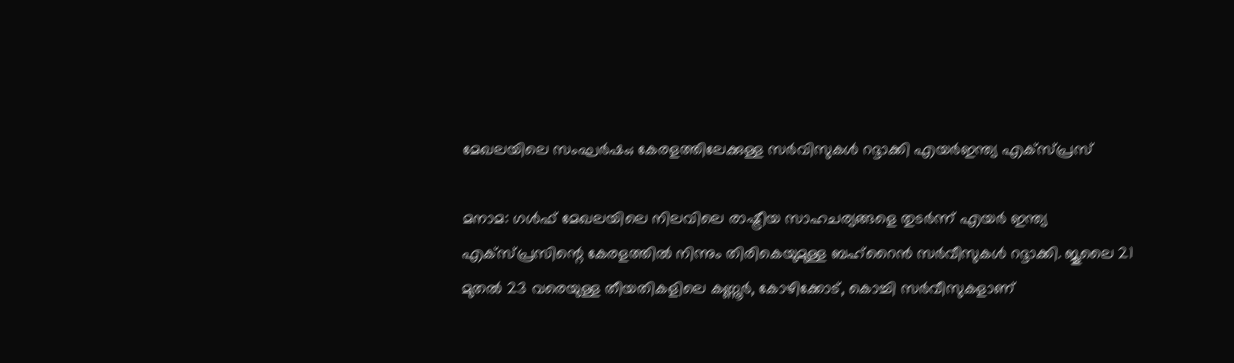മേഖലയിലെ സംഘർഷം; കേരളത്തിലേക്കുള്ള സർവിസുകൾ റദ്ദാക്കി എയർഇന്ത്യ എക്സ്പ്രസ്

മനാമ: ഗൾഫ് മേഖലയിലെ നിലവിലെ രാഷ്ട്രീയ സാഹചര്യങ്ങളെ തുടർന്ന് എയർ ഇന്ത്യ എക്സ്പ്രസിന്റെ കേരളത്തിൽ നിന്നും തിരികെയുമുള്ള ബഹ്‌റൈൻ സർവീസുകൾ റദ്ദാക്കി. ജൂലൈ 21 മുതൽ 23 വരെയുള്ള തീയതികളിലെ കണ്ണൂർ, കോഴിക്കോട്, കൊച്ചി സർവീസുകളാണ്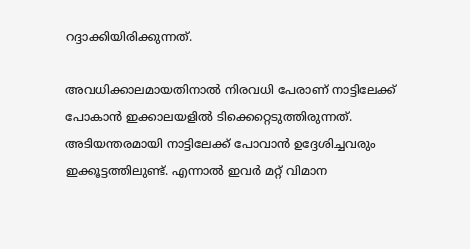റദ്ദാക്കിയിരിക്കുന്നത്.

അവധിക്കാലമായതിനാൽ നിരവധി പേരാണ് നാട്ടിലേക്ക് പോകാൻ ഇക്കാലയളിൽ ടിക്കെറ്റെടുത്തിരുന്നത്. അടിയന്തരമായി നാട്ടിലേക്ക് പോവാൻ ഉദ്ദേശിച്ചവരും ഇക്കൂട്ടത്തിലുണ്ട്. എന്നാൽ ഇവർ മറ്റ് വിമാന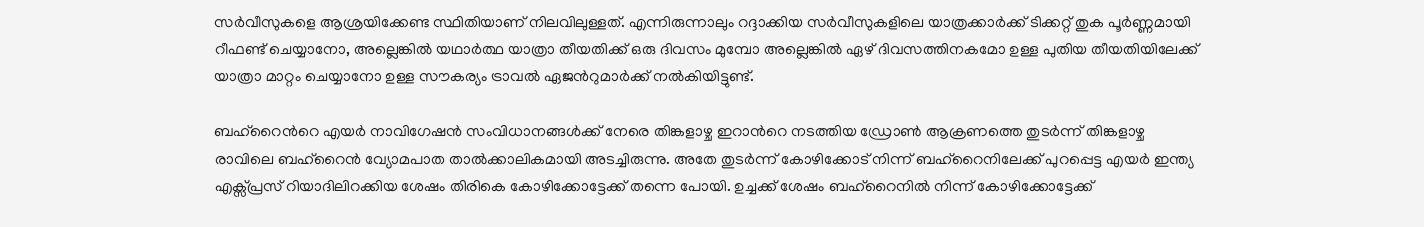സർവീസുകളെ ആശ്രയിക്കേണ്ട സ്ഥിതിയാണ് നിലവിലുള്ളത്. എന്നിരുന്നാലും റദ്ദാക്കിയ സർവീസുകളിലെ യാത്രക്കാർക്ക് ടിക്കറ്റ് തുക പൂർണ്ണമായി റീഫണ്ട് ചെയ്യാനോ, അല്ലെങ്കിൽ യഥാർത്ഥ യാത്രാ തീയതിക്ക് ഒരു ദിവസം മുമ്പോ അല്ലെങ്കിൽ ഏഴ് ദിവസത്തിനകമോ ഉള്ള പുതിയ തീയതിയിലേക്ക് യാത്രാ മാറ്റം ചെയ്യാനോ ഉള്ള സൗകര്യം ട്രാവൽ ഏജന്‍റുമാർക്ക് നൽകിയിട്ടുണ്ട്.

ബഹ്റൈന്‍റെ എയർ നാവിഗേഷൻ സംവിധാനങ്ങൾക്ക് നേരെ തിങ്കളാഴ്ച ഇറാന്‍റെ നടത്തിയ ഡ്രോൺ ആക്രണത്തെ തുടർന്ന് തിങ്കളാഴ്ച രാവിലെ ബഹ്റൈൻ വ്യോമപാത താൽക്കാലികമായി അടച്ചിരുന്നു. അതേ തുടർന്ന് കോഴിക്കോട് നിന്ന് ബഹ്റൈനിലേക്ക് പുറപ്പെട്ട എയർ ഇന്ത്യ എക്സ്പ്രസ് റിയാദിലിറക്കിയ ശേഷം തിരികെ കോഴിക്കോട്ടേക്ക് തന്നെ പോയി. ഉച്ചക്ക് ശേഷം ബഹ്റൈനിൽ നിന്ന് കോഴിക്കോട്ടേക്ക്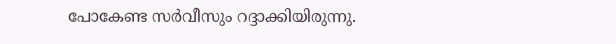പോകേണ്ട സർവീസും റദ്ദാക്കിയിരുന്നു.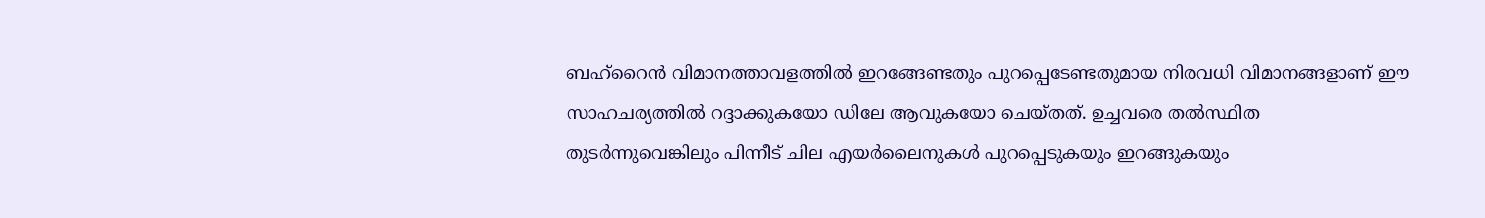ബഹ്റൈൻ വിമാനത്താവളത്തിൽ ഇറങ്ങേണ്ടതും പുറപ്പെടേണ്ടതുമായ നിരവധി വിമാനങ്ങളാണ് ഈ സാഹചര്യത്തിൽ റദ്ദാക്കുകയോ ഡിലേ ആവുകയോ ചെയ്തത്. ഉച്ചവരെ തൽസ്ഥിത തുടർന്നുവെങ്കിലും പിന്നീട് ചില എയർലൈനുകൾ പുറപ്പെടുകയും ഇറങ്ങുകയും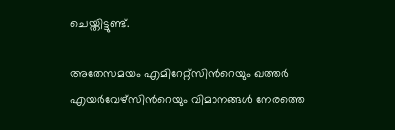ചെയ്തിട്ടുണ്ട്.

അതേസമയം എമിറേറ്റ്സിന്‍റെയും ഖത്തർ എ‍യർവേഴ്സിന്‍റെയും വിമാനങ്ങൾ നേരത്തെ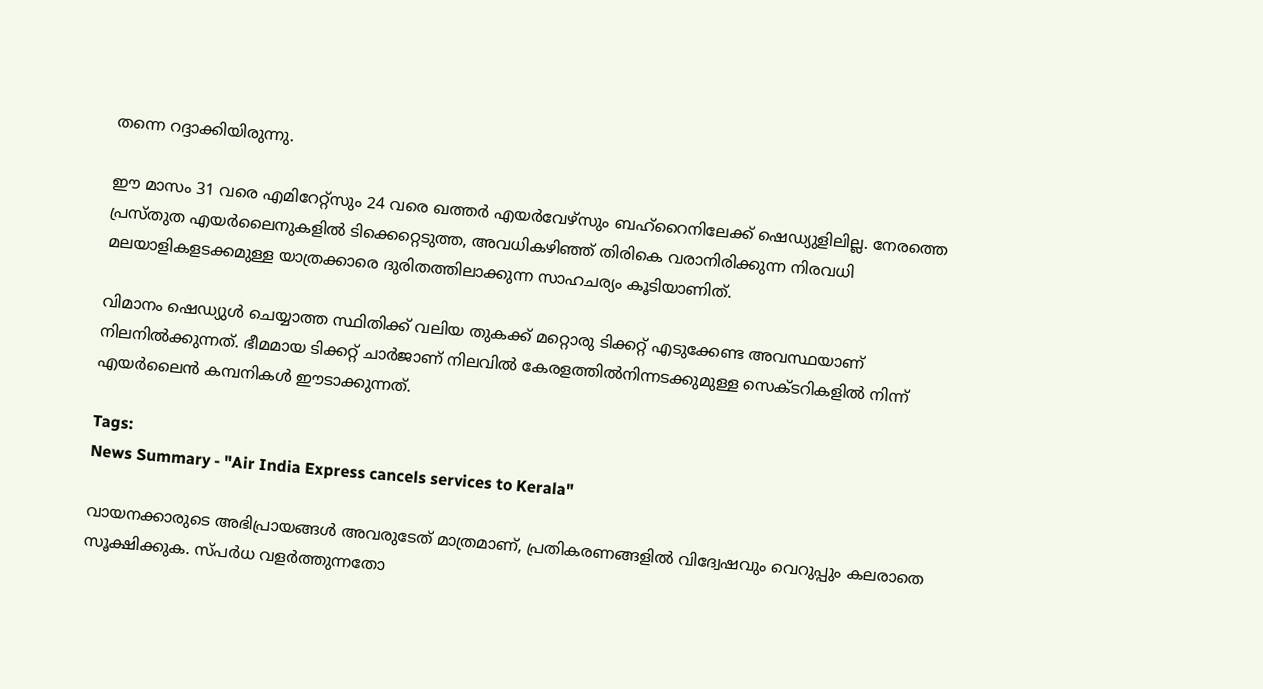തന്നെ റദ്ദാക്കിയിരുന്നു.

ഈ മാസം 31 വരെ എമിറേറ്റ്സും 24 വരെ ഖത്തർ എ‍യർവേഴ്സും ബഹ്റൈനിലേക്ക് ഷെഡ്യുളിലില്ല. നേരത്തെ പ്രസ്തുത എയർലൈനുകളിൽ ടിക്കെറ്റെടുത്ത, അവധികഴിഞ്ഞ് തിരികെ വരാനിരിക്കുന്ന നിരവധി മലയാളികളടക്കമുള്ള യാത്രക്കാരെ ദുരിതത്തിലാക്കുന്ന സാഹചര്യം കൂടിയാണിത്.

വിമാനം ഷെഡ്യുൾ ചെയ്യാത്ത സ്ഥിതിക്ക് വലിയ തുകക്ക് മറ്റൊരു ടിക്കറ്റ് എടുക്കേണ്ട അവസ്ഥയാണ് നിലനിൽക്കുന്നത്. ഭീമമായ ടിക്കറ്റ് ചാർജാണ് നിലവിൽ കേരളത്തിൽനിന്നടക്കുമുള്ള സെക്ടറികളിൽ നിന്ന് എയർലൈൻ കമ്പനികൾ ഈടാക്കുന്നത്.

Tags:
News Summary - "Air India Express cancels services to Kerala"

വായനക്കാരുടെ അഭിപ്രായങ്ങള്‍ അവരുടേത് മാത്രമാണ്, പ്രതികരണങ്ങളിൽ വിദ്വേഷവും വെറുപ്പും കലരാതെ സൂക്ഷിക്കുക. സ്പർധ വളർത്തുന്നതോ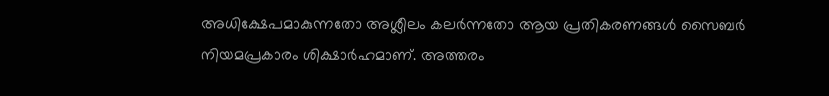അധിക്ഷേപമാകുന്നതോ അശ്ലീലം കലർന്നതോ ആയ പ്രതികരണങ്ങൾ സൈബർ നിയമപ്രകാരം ശിക്ഷാർഹമാണ്. അത്തരം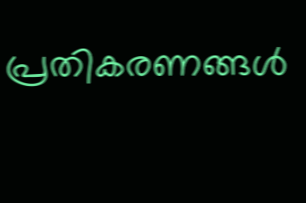പ്രതികരണങ്ങൾ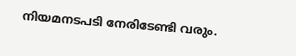നിയമനടപടി നേരിടേണ്ടി വരും.